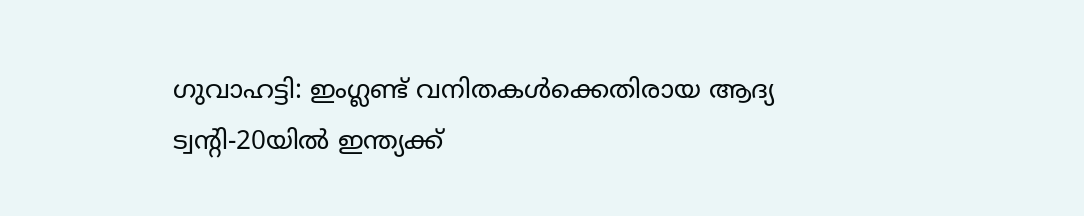ഗുവാഹട്ടി: ഇംഗ്ലണ്ട് വനിതകൾക്കെതിരായ ആദ്യ ട്വന്റി-20യിൽ ഇന്ത്യക്ക്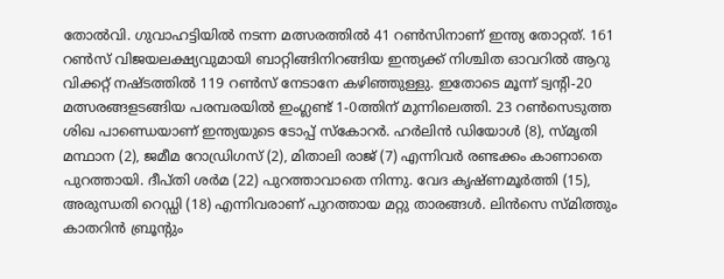തോൽവി. ഗുവാഹട്ടിയിൽ നടന്ന മത്സരത്തിൽ 41 റൺസിനാണ് ഇന്ത്യ തോറ്റത്. 161 റൺസ് വിജയലക്ഷ്യവുമായി ബാറ്റിങ്ങിനിറങ്ങിയ ഇന്ത്യക്ക് നിശ്ചിത ഓവറിൽ ആറു വിക്കറ്റ് നഷ്ടത്തിൽ 119 റൺസ് നേടാനേ കഴിഞ്ഞുള്ളു. ഇതോടെ മൂന്ന് ട്വന്റി-20 മത്സരങ്ങളടങ്ങിയ പരമ്പരയിൽ ഇംഗ്ലണ്ട് 1-0ത്തിന് മുന്നിലെത്തി. 23 റൺസെടുത്ത ശിഖ പാണ്ഡെയാണ് ഇന്ത്യയുടെ ടോപ്പ് സ്കോറർ. ഹർലിൻ ഡിയോൾ (8), സ്മൃതി മന്ഥാന (2), ജമീമ റോഡ്രിഗസ് (2), മിതാലി രാജ് (7) എന്നിവർ രണ്ടക്കം കാണാതെ പുറത്തായി. ദീപ്തി ശർമ (22) പുറത്താവാതെ നിന്നു. വേദ കൃഷ്ണമൂർത്തി (15), അരുന്ധതി റെഡ്ഡി (18) എന്നിവരാണ് പുറത്തായ മറ്റു താരങ്ങൾ. ലിൻസെ സ്മിത്തും കാതറിൻ ബ്രൂന്റും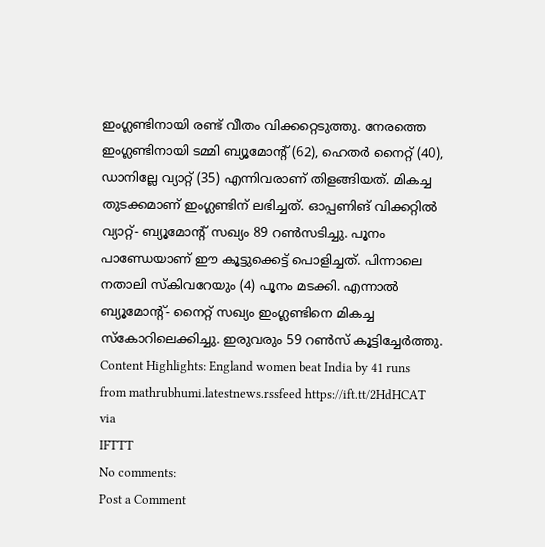ഇംഗ്ലണ്ടിനായി രണ്ട് വീതം വിക്കറ്റെടുത്തു. നേരത്തെ ഇംഗ്ലണ്ടിനായി ടമ്മി ബ്യൂമോന്റ് (62), ഹെതർ നൈറ്റ് (40), ഡാനില്ലേ വ്യാറ്റ് (35) എന്നിവരാണ് തിളങ്ങിയത്. മികച്ച തുടക്കമാണ് ഇംഗ്ലണ്ടിന് ലഭിച്ചത്. ഓപ്പണിങ് വിക്കറ്റിൽ വ്യാറ്റ്- ബ്യൂമോന്റ് സഖ്യം 89 റൺസടിച്ചു. പൂനം പാണ്ഡേയാണ് ഈ കൂട്ടുക്കെട്ട് പൊളിച്ചത്. പിന്നാലെ നതാലി സ്കിവറേയും (4) പൂനം മടക്കി. എന്നാൽ ബ്യൂമോന്റ്- നൈറ്റ് സഖ്യം ഇംഗ്ലണ്ടിനെ മികച്ച സ്കോറിലെക്കിച്ചു. ഇരുവരും 59 റൺസ് കൂട്ടിച്ചേർത്തു. Content Highlights: England women beat India by 41 runs
from mathrubhumi.latestnews.rssfeed https://ift.tt/2HdHCAT
via
IFTTT
No comments:
Post a Comment